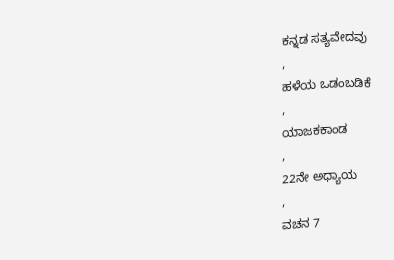ಕನ್ನಡ ಸತ್ಯವೇದವು
,
ಹಳೆಯ ಒಡಂಬಡಿಕೆ
,
ಯಾಜಕಕಾಂಡ
,
22ನೇ ಅಧ್ಯಾಯ
,
ವಚನ 7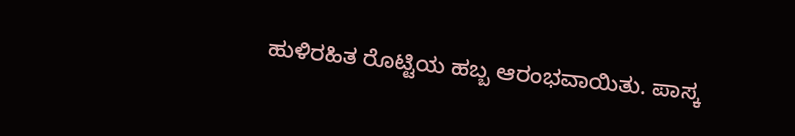ಹುಳಿರಹಿತ ರೊಟ್ಟಿಯ ಹಬ್ಬ ಆರಂಭವಾಯಿತು. ಪಾಸ್ಕ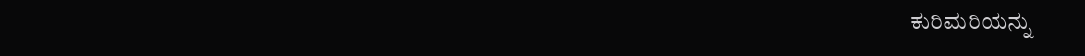ಕುರಿಮರಿಯನ್ನು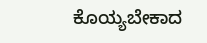ಕೊಯ್ಯಬೇಕಾದ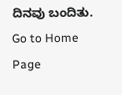ದಿನವು ಬಂದಿತು.
Go to Home Page